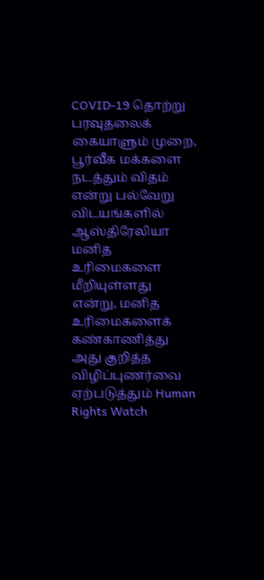COVID-19 தொற்று பரவுதலைக் கையாளும் முறை, பூர்வீக மக்களை நடத்தும் விதம் என்று பல்வேறு விடயங்களில் ஆஸ்திரேலியா மனித உரிமைகளை மீறியுள்ளது என்று, மனித உரிமைகளைக் கண்காணித்து அது குறித்த விழிப்புணர்வை ஏற்படுத்தும் Human Rights Watch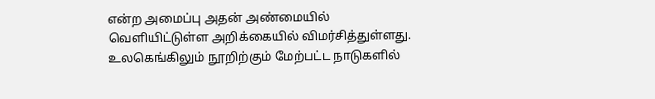என்ற அமைப்பு அதன் அண்மையில் வெளியிட்டுள்ள அறிக்கையில் விமர்சித்துள்ளது.
உலகெங்கிலும் நூறிற்கும் மேற்பட்ட நாடுகளில்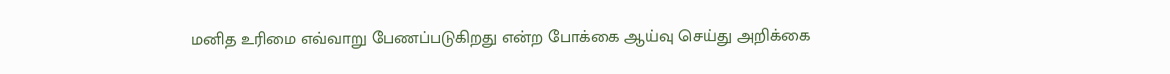மனித உரிமை எவ்வாறு பேணப்படுகிறது என்ற போக்கை ஆய்வு செய்து அறிக்கை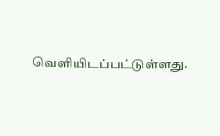வெளியிடப்பட்டுள்ளது.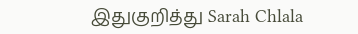இதுகுறித்து Sarah Chlala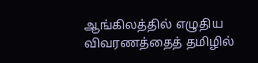ஆங்கிலத்தில் எழுதிய விவரணத்தைத் தமிழில்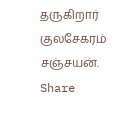தருகிறார் குலசேகரம் சஞ்சயன்.
Share